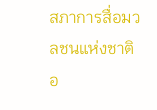สภาการสื่อมวลชนแห่งชาติ อ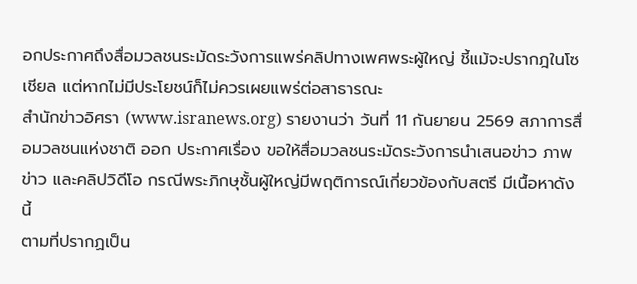อกประกาศถึงสื่อมวลชนระมัดระวังการแพร่คลิปทางเพศพระผู้ใหญ่ ชี้แม้จะปรากฎในโซเชียล แต่หากไม่มีประโยชน์ก็ไม่ควรเผยแพร่ต่อสาธารณะ
สำนักข่าวอิศรา (www.isranews.org) รายงานว่า วันที่ 11 กันยายน 2569 สภาการสื่อมวลชนแห่งชาติ ออก ประกาศเรื่อง ขอให้สื่อมวลชนระมัดระวังการนำเสนอข่าว ภาพข่าว และคลิปวิดีโอ กรณีพระภิกษุชั้นผู้ใหญ่มีพฤติการณ์เกี่ยวข้องกับสตรี มีเนื้อหาดังนี้
ตามที่ปรากฏเป็น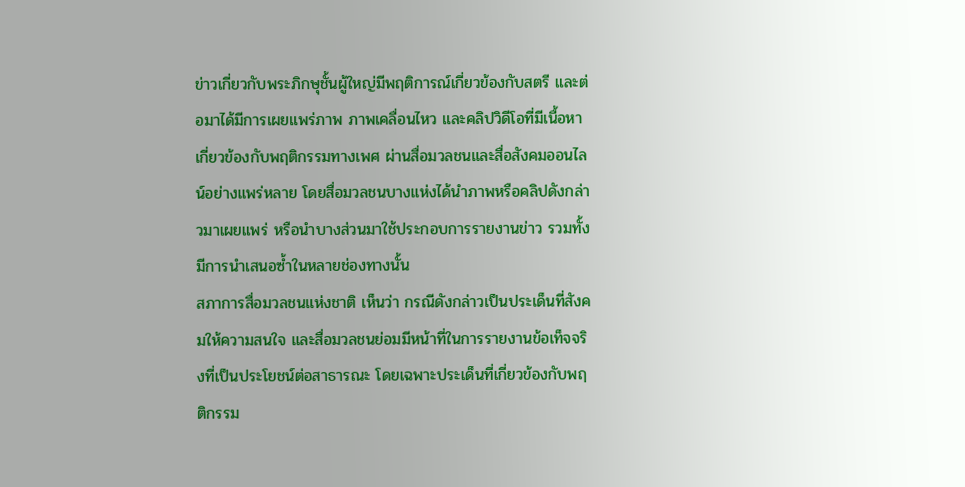ข่าวเกี่ยวกับพระภิกษุชั้นผู้ใหญ่มีพฤติการณ์เกี่ยวข้องกับสตรี และต่อมาได้มีการเผยแพร่ภาพ ภาพเคลื่อนไหว และคลิปวิดีโอที่มีเนื้อหาเกี่ยวข้องกับพฤติกรรมทางเพศ ผ่านสื่อมวลชนและสื่อสังคมออนไลน์อย่างแพร่หลาย โดยสื่อมวลชนบางแห่งได้นำภาพหรือคลิปดังกล่าวมาเผยแพร่ หรือนำบางส่วนมาใช้ประกอบการรายงานข่าว รวมทั้งมีการนำเสนอซ้ำในหลายช่องทางนั้น
สภาการสื่อมวลชนแห่งชาติ เห็นว่า กรณีดังกล่าวเป็นประเด็นที่สังคมให้ความสนใจ และสื่อมวลชนย่อมมีหน้าที่ในการรายงานข้อเท็จจริงที่เป็นประโยชน์ต่อสาธารณะ โดยเฉพาะประเด็นที่เกี่ยวข้องกับพฤติกรรม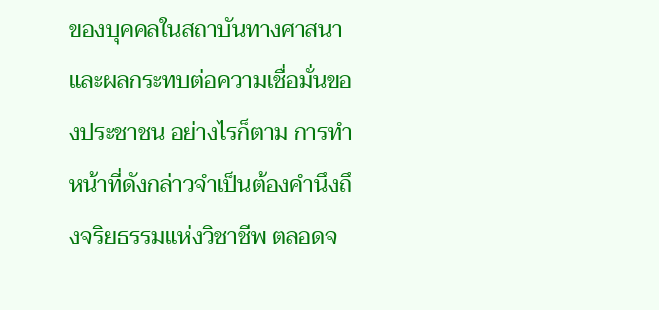ของบุคคลในสถาบันทางศาสนาและผลกระทบต่อความเชื่อมั่นของประชาชน อย่างไรก็ตาม การทำหน้าที่ดังกล่าวจำเป็นต้องคำนึงถึงจริยธรรมแห่งวิชาชีพ ตลอดจ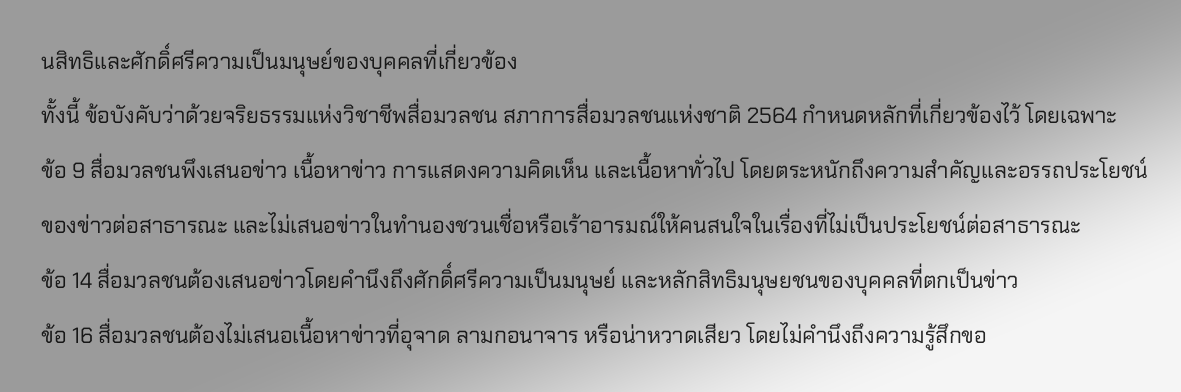นสิทธิและศักดิ์ศรีความเป็นมนุษย์ของบุคคลที่เกี่ยวข้อง
ทั้งนี้ ข้อบังคับว่าด้วยจริยธรรมแห่งวิชาชีพสื่อมวลชน สภาการสื่อมวลชนแห่งชาติ 2564 กำหนดหลักที่เกี่ยวข้องไว้ โดยเฉพาะ
ข้อ 9 สื่อมวลชนพึงเสนอข่าว เนื้อหาข่าว การแสดงความคิดเห็น และเนื้อหาทั่วไป โดยตระหนักถึงความสำคัญและอรรถประโยชน์ของข่าวต่อสาธารณะ และไม่เสนอข่าวในทำนองชวนเชื่อหรือเร้าอารมณ์ให้คนสนใจในเรื่องที่ไม่เป็นประโยชน์ต่อสาธารณะ
ข้อ 14 สื่อมวลชนต้องเสนอข่าวโดยคำนึงถึงศักดิ์ศรีความเป็นมนุษย์ และหลักสิทธิมนุษยชนของบุคคลที่ตกเป็นข่าว
ข้อ 16 สื่อมวลชนต้องไม่เสนอเนื้อหาข่าวที่อุจาด ลามกอนาจาร หรือน่าหวาดเสียว โดยไม่คำนึงถึงความรู้สึกขอ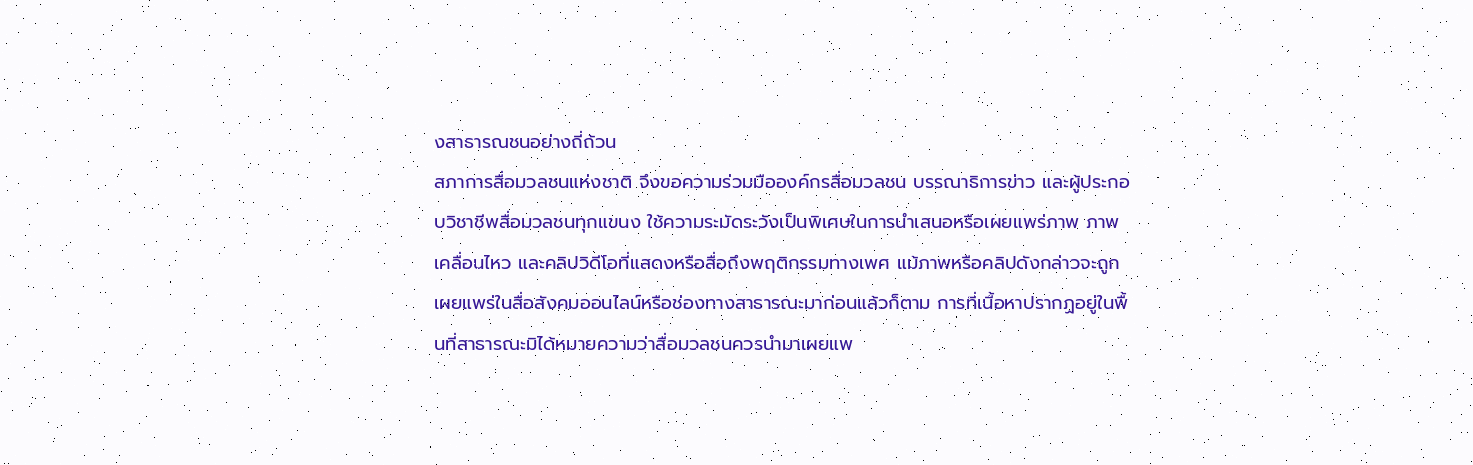งสาธารณชนอย่างถี่ถ้วน
สภาการสื่อมวลชนแห่งชาติ จึงขอความร่วมมือองค์กรสื่อมวลชน บรรณาธิการข่าว และผู้ประกอบวิชาชีพสื่อมวลชนทุกแขนง ใช้ความระมัดระวังเป็นพิเศษในการนำเสนอหรือเผยแพร่ภาพ ภาพเคลื่อนไหว และคลิปวิดีโอที่แสดงหรือสื่อถึงพฤติกรรมทางเพศ แม้ภาพหรือคลิปดังกล่าวจะถูกเผยแพร่ในสื่อสังคมออนไลน์หรือช่องทางสาธารณะมาก่อนแล้วก็ตาม การที่เนื้อหาปรากฏอยู่ในพื้นที่สาธารณะมิได้หมายความว่าสื่อมวลชนควรนำมาเผยแพ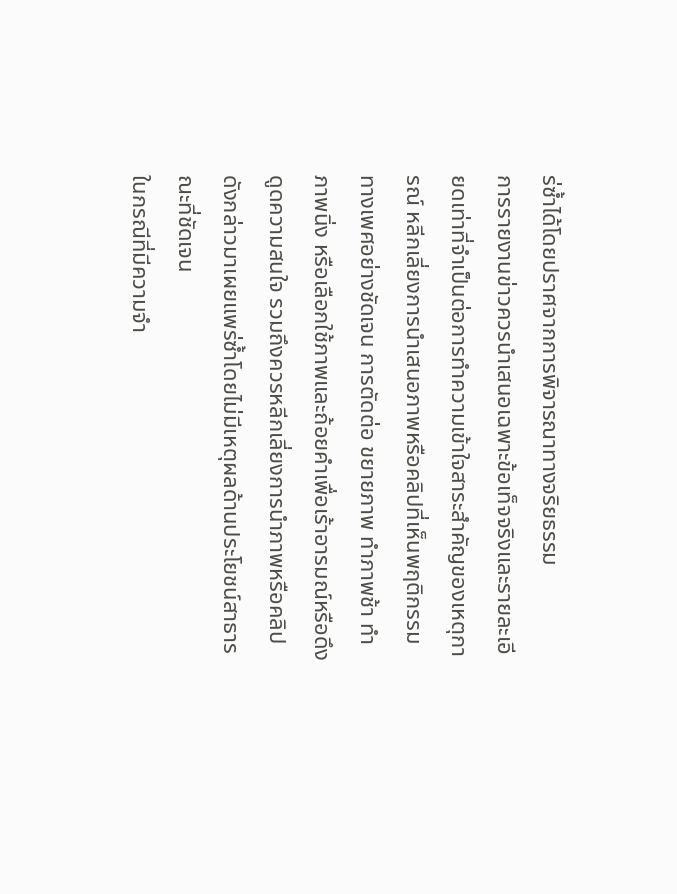ร่ซ้ำได้โดยปราศจากการพิจารณาทางจริยธรรม
การรายงานข่าวควรนำเสนอเฉพาะข้อเท็จจริงและรายละเอียดเท่าที่จำเป็นต่อการทำความเข้าใจสาระสำคัญของเหตุการณ์ หลีกเลี่ยงการนำเสนอภาพหรือคลิปที่เห็นพฤติกรรมทางเพศอย่างชัดเจน การตัดต่อ ขยายภาพ ทำภาพช้า ทำภาพนิ่ง หรือเลือกใช้ภาพและถ้อยคำเพื่อเร้าอารมณ์หรือดึงดูดความสนใจ รวมถึงควรหลีกเลี่ยงการนำภาพหรือคลิปดังกล่าวมาเผยแพร่ซ้ำโดยไม่มีเหตุผลด้านประโยชน์สาธารณะที่ชัดเจน
ในกรณีที่มีความจำ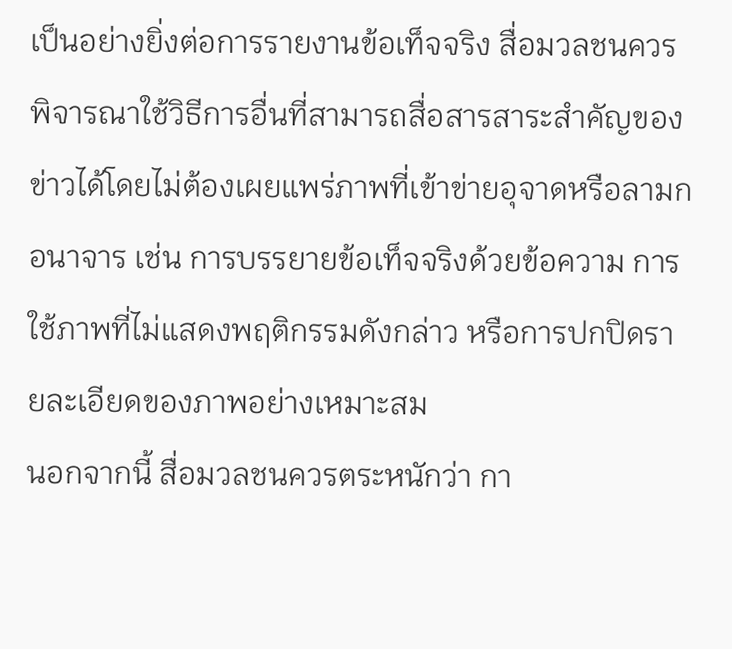เป็นอย่างยิ่งต่อการรายงานข้อเท็จจริง สื่อมวลชนควรพิจารณาใช้วิธีการอื่นที่สามารถสื่อสารสาระสำคัญของข่าวได้โดยไม่ต้องเผยแพร่ภาพที่เข้าข่ายอุจาดหรือลามกอนาจาร เช่น การบรรยายข้อเท็จจริงด้วยข้อความ การใช้ภาพที่ไม่แสดงพฤติกรรมดังกล่าว หรือการปกปิดรายละเอียดของภาพอย่างเหมาะสม
นอกจากนี้ สื่อมวลชนควรตระหนักว่า กา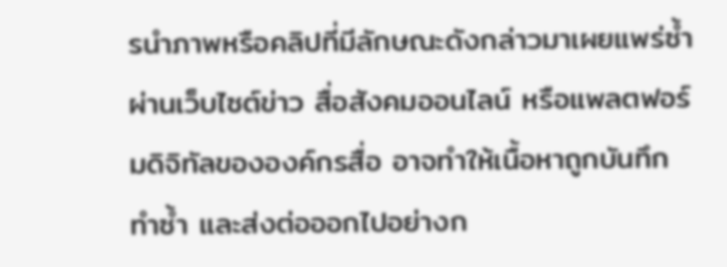รนำภาพหรือคลิปที่มีลักษณะดังกล่าวมาเผยแพร่ซ้ำผ่านเว็บไซต์ข่าว สื่อสังคมออนไลน์ หรือแพลตฟอร์มดิจิทัลขององค์กรสื่อ อาจทำให้เนื้อหาถูกบันทึก ทำซ้ำ และส่งต่อออกไปอย่างก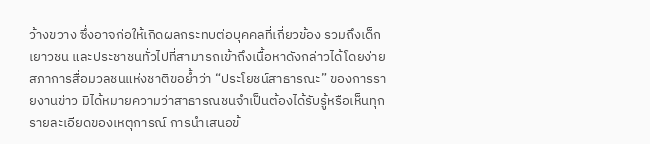ว้างขวาง ซึ่งอาจก่อให้เกิดผลกระทบต่อบุคคลที่เกี่ยวข้อง รวมถึงเด็ก เยาวชน และประชาชนทั่วไปที่สามารถเข้าถึงเนื้อหาดังกล่าวได้โดยง่าย
สภาการสื่อมวลชนแห่งชาติขอย้ำว่า “ประโยชน์สาธารณะ” ของการรายงานข่าว มิได้หมายความว่าสาธารณชนจำเป็นต้องได้รับรู้หรือเห็นทุกรายละเอียดของเหตุการณ์ การนำเสนอข้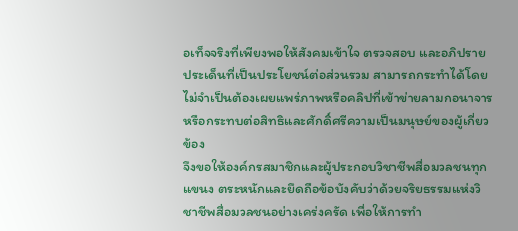อเท็จจริงที่เพียงพอให้สังคมเข้าใจ ตรวจสอบ และอภิปรายประเด็นที่เป็นประโยชน์ต่อส่วนรวม สามารถกระทำได้โดยไม่จำเป็นต้องเผยแพร่ภาพหรือคลิปที่เข้าข่ายลามกอนาจาร หรือกระทบต่อสิทธิและศักดิ์ศรีความเป็นมนุษย์ของผู้เกี่ยวข้อง
จึงขอให้องค์กรสมาชิกและผู้ประกอบวิชาชีพสื่อมวลชนทุกแขนง ตระหนักและยึดถือข้อบังคับว่าด้วยจริยธรรมแห่งวิชาชีพสื่อมวลชนอย่างเคร่งครัด เพื่อให้การทำ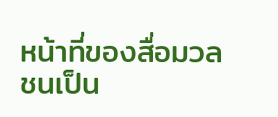หน้าที่ของสื่อมวลชนเป็น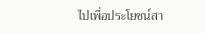ไปเพื่อประโยชน์สา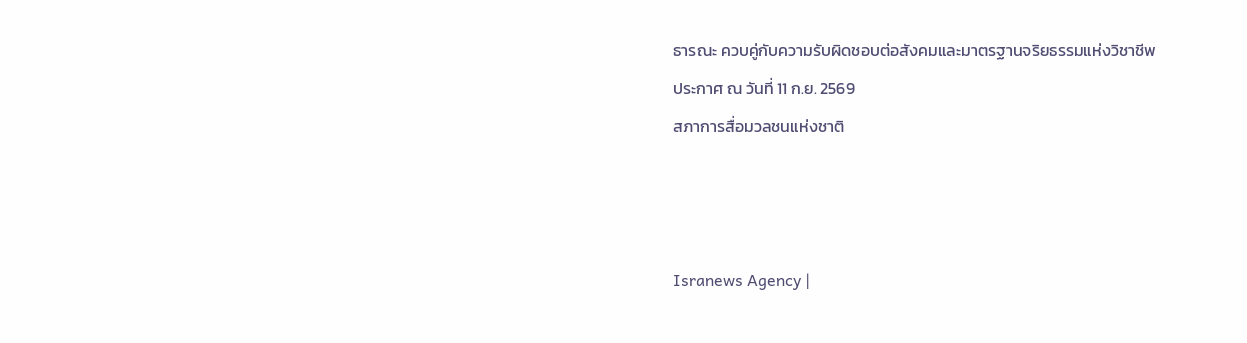ธารณะ ควบคู่กับความรับผิดชอบต่อสังคมและมาตรฐานจริยธรรมแห่งวิชาชีพ
ประกาศ ณ วันที่ 11 ก.ย. 2569
สภาการสื่อมวลชนแห่งชาติ



Isranews Agency |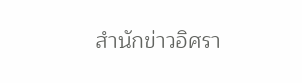สำนักข่าวอิศรา